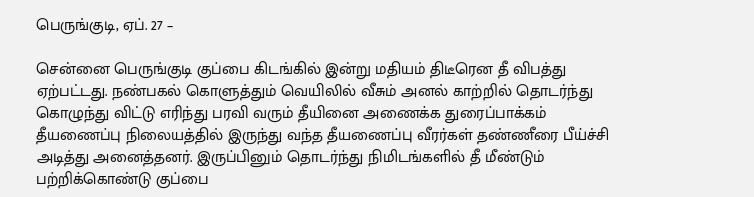பெருங்குடி, ஏப். 27 –

சென்னை பெருங்குடி குப்பை கிடங்கில் இன்று மதியம் திடீரென தீ விபத்து ஏற்பட்டது. நண்பகல் கொளுத்தும் வெயிலில் வீசும் அனல் காற்றில் தொடர்ந்து கொழுந்து விட்டு எரிந்து பரவி வரும் தீயினை அணைக்க துரைப்பாக்கம் தீயணைப்பு நிலையத்தில் இருந்து வந்த தீயணைப்பு வீரர்கள் தண்ணீரை பீய்ச்சி அடித்து அனைத்தனர். இருப்பினும் தொடர்ந்து நிமிடங்களில் தீ மீண்டும் பற்றிக்கொண்டு குப்பை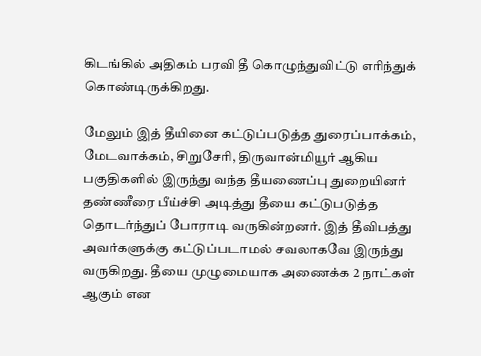கிடங்கில் அதிகம் பரவி தீ கொழுந்துவிட்டு எரிந்துக் கொண்டிருக்கிறது.

மேலும் இத் தீயினை கட்டுப்படுத்த துரைப்பாக்கம், மேடவாக்கம், சிறுசேரி, திருவான்மியூர் ஆகிய பகுதிகளில் இருந்து வந்த தீயணைப்பு துறையினர் தண்ணீரை பீய்ச்சி அடித்து தீயை கட்டுபடுத்த தொடர்ந்துப் போராடி வருகின்றனர். இத் தீவிபத்து அவர்களுக்கு கட்டுப்படாமல் சவலாகவே இருந்து வருகிறது. தீயை முழுமையாக அணைக்க 2 நாட்கள் ஆகும் என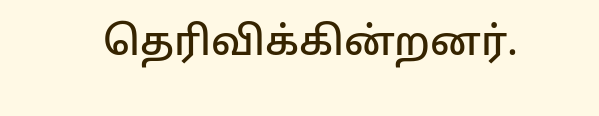தெரிவிக்கின்றனர்.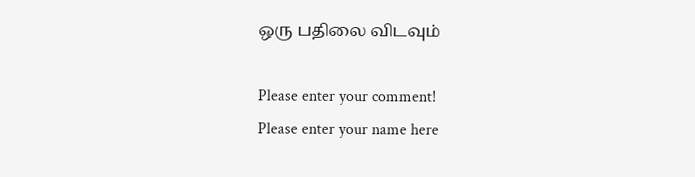ஒரு பதிலை விடவும்

Please enter your comment!
Please enter your name here